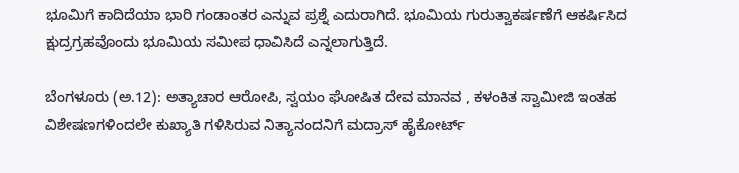ಭೂಮಿಗೆ ಕಾದಿದೆಯಾ ಭಾರಿ ಗಂಡಾಂತರ ಎನ್ನುವ ಪ್ರಶ್ನೆ ಎದುರಾಗಿದೆ. ಭೂಮಿಯ ಗುರುತ್ವಾಕರ್ಷಣೆಗೆ ಆಕರ್ಷಿಸಿದ ಕ್ಷುದ್ರಗ್ರಹವೊಂದು ಭೂಮಿಯ ಸಮೀಪ ಧಾವಿಸಿದೆ ಎನ್ನಲಾಗುತ್ತಿದೆ.

ಬೆಂಗಳೂರು (ಅ.12): ಅತ್ಯಾಚಾರ ಆರೋಪಿ, ಸ್ವಯಂ ಘೋಷಿತ ದೇವ ಮಾನವ , ಕಳಂಕಿತ ಸ್ವಾಮೀಜಿ ಇಂತಹ ವಿಶೇಷಣಗಳಿಂದಲೇ ಕುಖ್ಯಾತಿ ಗಳಿಸಿರುವ ನಿತ್ಯಾನಂದನಿಗೆ ಮದ್ರಾಸ್ ಹೈಕೋರ್ಟ್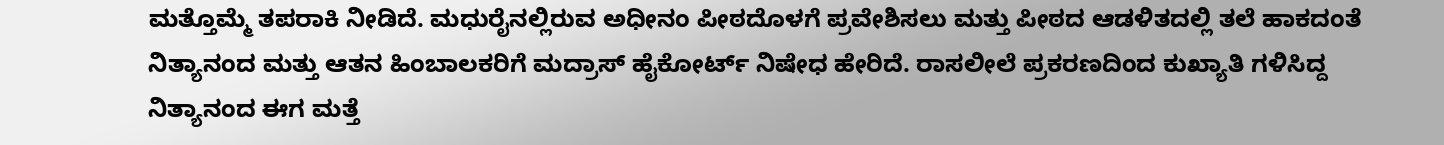ಮತ್ತೊಮ್ಮೆ ತಪರಾಕಿ ನೀಡಿದೆ. ಮಧುರೈನಲ್ಲಿರುವ ಅಧೀನಂ ಪೀಠದೊಳಗೆ ಪ್ರವೇಶಿಸಲು ಮತ್ತು ಪೀಠದ ಆಡಳಿತದಲ್ಲಿ ತಲೆ ಹಾಕದಂತೆ ನಿತ್ಯಾನಂದ ಮತ್ತು ಆತನ ಹಿಂಬಾಲಕರಿಗೆ ಮದ್ರಾಸ್‌ ಹೈಕೋರ್ಟ್‌ ನಿಷೇಧ ಹೇರಿದೆ. ರಾಸಲೀಲೆ ಪ್ರಕರಣದಿಂದ ಕುಖ್ಯಾತಿ ಗಳಿಸಿದ್ದ ನಿತ್ಯಾನಂದ ಈಗ ಮತ್ತೆ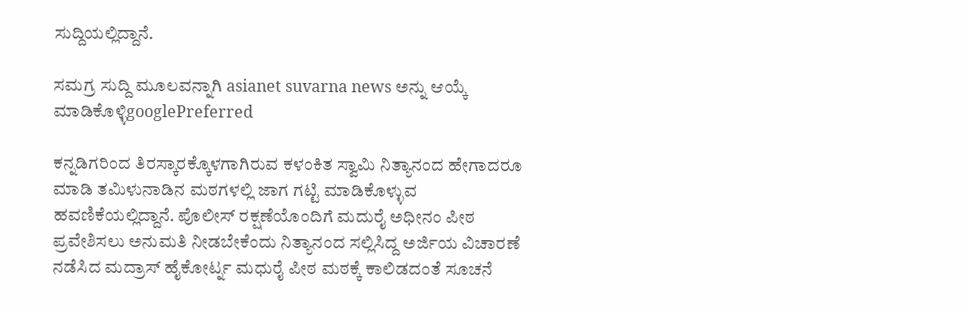ಸುದ್ದಿಯಲ್ಲಿದ್ದಾನೆ.

ಸಮಗ್ರ ಸುದ್ದಿ ಮೂಲವನ್ನಾಗಿ asianet suvarna news ಅನ್ನು ಆಯ್ಕೆ ಮಾಡಿಕೊಳ್ಳಿgooglePreferred

ಕನ್ನಡಿಗರಿಂದ ತಿರಸ್ಕಾರಕ್ಕೊಳಗಾಗಿರುವ ಕಳಂಕಿತ ಸ್ವಾಮಿ ನಿತ್ಯಾನಂದ ಹೇಗಾದರೂ ಮಾಡಿ ತಮಿಳುನಾಡಿನ ಮಠಗಳಲ್ಲಿ ಜಾಗ ಗಟ್ಟಿ ಮಾಡಿಕೊಳ್ಳುವ ಹವಣಿಕೆಯಲ್ಲಿದ್ದಾನೆ. ಪೊಲೀಸ್ ರಕ್ಷಣೆಯೊಂದಿಗೆ ಮದುರೈ ಅಧೀನಂ ಪೀಠ ಪ್ರವೇಶಿಸಲು ಅನುಮತಿ ನೀಡಬೇಕೆಂದು ನಿತ್ಯಾನಂದ ಸಲ್ಲಿಸಿದ್ದ ಅರ್ಜಿಯ ವಿಚಾರಣೆ ನಡೆಸಿದ ಮದ್ರಾಸ್ ಹೈಕೋರ್ಟ್ನ ಮಧುರೈ ಪೀಠ ಮಠಕ್ಕೆ ಕಾಲಿಡದಂತೆ ಸೂಚನೆ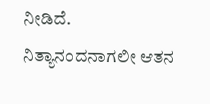ನೀಡಿದೆ. ನಿತ್ಯಾನಂದನಾಗಲೀ ಆತನ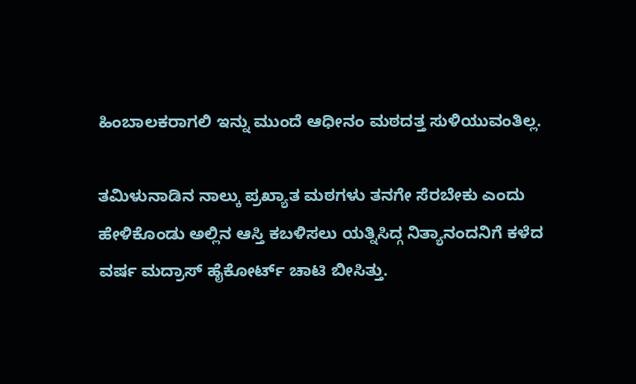ಹಿಂಬಾಲಕರಾಗಲಿ ಇನ್ನು ಮುಂದೆ ಆಧೀನಂ ಮಠದತ್ತ ಸುಳಿಯುವಂತಿಲ್ಲ.

ತಮಿಳುನಾಡಿನ ನಾಲ್ಕು ಪ್ರಖ್ಯಾತ ಮಠಗಳು ತನಗೇ ಸೆರಬೇಕು ಎಂದು ಹೇಳಿಕೊಂಡು ಅಲ್ಲಿನ ಆಸ್ತಿ ಕಬಳಿಸಲು ಯತ್ನಿಸಿದ್ಗ ನಿತ್ಯಾನಂದನಿಗೆ ಕಳೆದ ವರ್ಷ ಮದ್ರಾಸ್ ಹೈಕೋರ್ಟ್ ಚಾಟಿ ಬೀಸಿತ್ತು.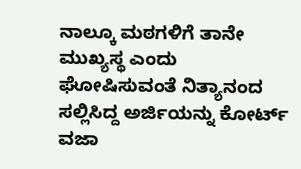ನಾಲ್ಕೂ ಮಠಗಳಿಗೆ ತಾನೇ ಮುಖ್ಯಸ್ಥ ಎಂದು ಘೋಷಿಸುವಂತೆ ನಿತ್ಯಾನಂದ ಸಲ್ಲಿಸಿದ್ದ ಅರ್ಜಿಯನ್ನು ಕೋರ್ಟ್ ವಜಾ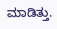ಮಾಡಿತ್ತು.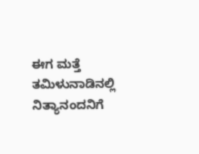ಈಗ ಮತ್ತೆ ತಮಿಳುನಾಡಿನಲ್ಲಿ ನಿತ್ಯಾನಂದನಿಗೆ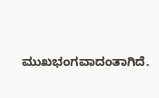ಮುಖಭಂಗವಾದಂತಾಗಿದೆ.